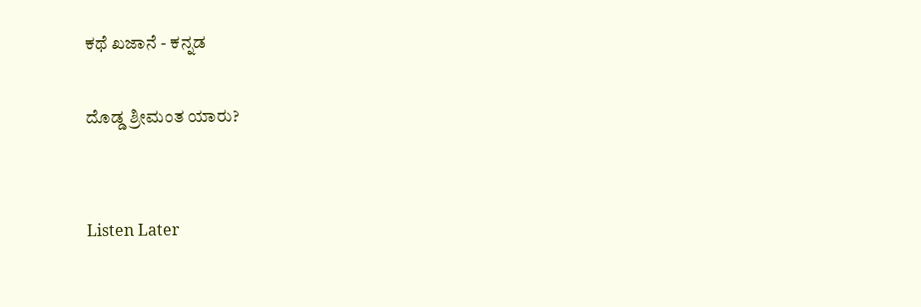ಕಥೆ ಖಜಾನೆ - ಕನ್ನಡ

ದೊಡ್ಡ ಶ್ರೀಮಂತ ಯಾರು?


Listen Later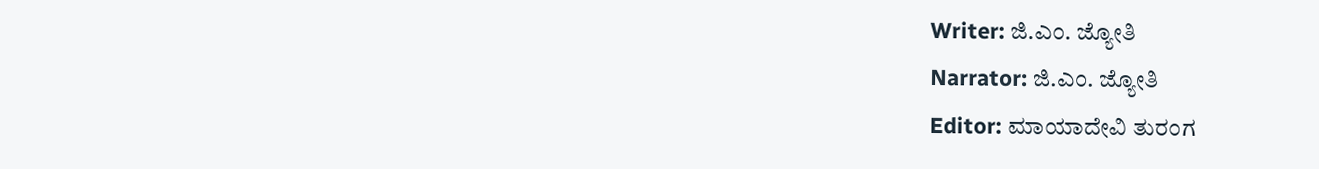Writer: ಜಿ.ಎಂ. ಜ್ಯೋತಿ
Narrator: ಜಿ.ಎಂ. ಜ್ಯೋತಿ
Editor: ಮಾಯಾದೇವಿ ತುರಂಗ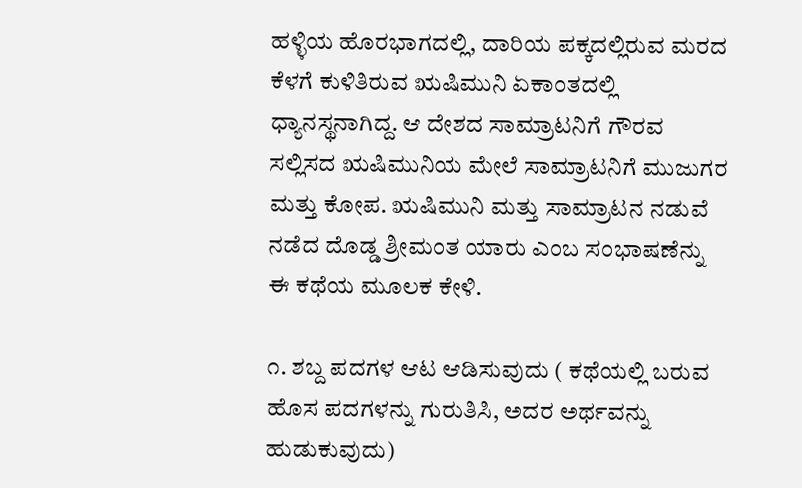ಹಳ್ಳಿಯ ಹೊರಭಾಗದಲ್ಲಿ, ದಾರಿಯ ಪಕ್ಕದಲ್ಲಿರುವ ಮರದ ಕೆಳಗೆ ಕುಳಿತಿರುವ ಋಷಿಮುನಿ ಏಕಾಂತದಲ್ಲಿ ಧ್ಯಾನಸ್ಥನಾಗಿದ್ದ. ಆ ದೇಶದ ಸಾಮ್ರಾಟನಿಗೆ ಗೌರವ ಸಲ್ಲಿಸದ ಋಷಿಮುನಿಯ ಮೇಲೆ ಸಾಮ್ರಾಟನಿಗೆ ಮುಜುಗರ ಮತ್ತು ಕೋಪ. ಋಷಿಮುನಿ ಮತ್ತು ಸಾಮ್ರಾಟನ ನಡುವೆ ನಡೆದ ದೊಡ್ಡ ಶ್ರೀಮಂತ ಯಾರು ಎಂಬ ಸಂಭಾಷಣೆನ್ನು ಈ ಕಥೆಯ ಮೂಲಕ ಕೇಳಿ.

೧. ಶಬ್ದ ಪದಗಳ ಆಟ ಆಡಿಸುವುದು ( ಕಥೆಯಲ್ಲಿ ಬರುವ ಹೊಸ ಪದಗಳನ್ನು ಗುರುತಿಸಿ, ಅದರ ಅರ್ಥವನ್ನು ಹುಡುಕುವುದು)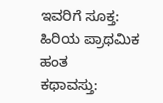ಇವರಿಗೆ ಸೂಕ್ತ: ಹಿರಿಯ ಪ್ರಾಥಮಿಕ ಹಂತ
ಕಥಾವಸ್ತು: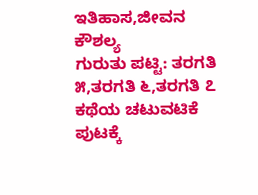ಇತಿಹಾಸ,ಜೀವನ ಕೌಶಲ್ಯ
ಗುರುತು ಪಟ್ಟಿ: ತರಗತಿ ೫,ತರಗತಿ ೬,ತರಗತಿ ೭
ಕಥೆಯ ಚಟುವಟಿಕೆ ಪುಟಕ್ಕೆ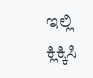ಇಲ್ಲಿ ಕ್ಲಿಕ್ಕಿಸಿ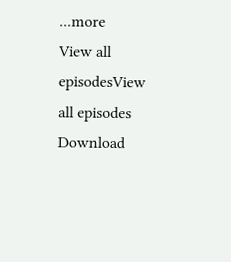...more
View all episodesView all episodes
Download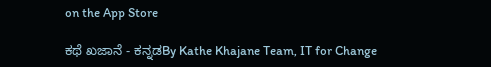on the App Store

ಕಥೆ ಖಜಾನೆ - ಕನ್ನಡBy Kathe Khajane Team, IT for Change